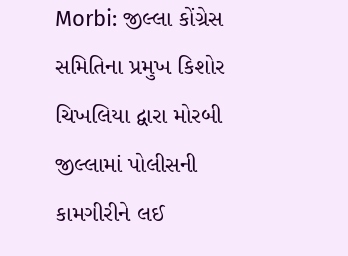Morbi: જીલ્લા કોંગ્રેસ સમિતિના પ્રમુખ કિશોર ચિખલિયા દ્વારા મોરબી જીલ્લામાં પોલીસની કામગીરીને લઈ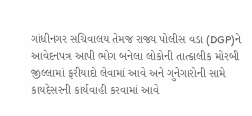ગાંધીનગર સચિવાલય તેમજ રાજ્ય પોલીસ વડા (DGP)ને આવેદનપત્ર આપી ભોગ બનેલા લોકોની તાત્કાલીક મોરબી જીલ્લામાં ફરીયાદો લેવામાં આવે અને ગુનેગારોની સામે કાયદેસરની કાર્યવાહી કરવામાં આવે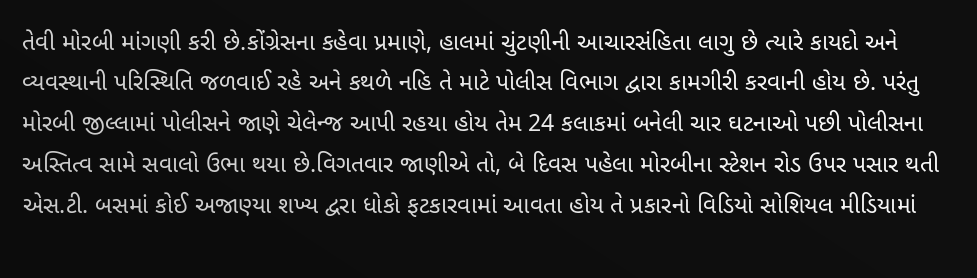તેવી મોરબી માંગણી કરી છે.કોંગ્રેસના કહેવા પ્રમાણે, હાલમાં ચુંટણીની આચારસંહિતા લાગુ છે ત્યારે કાયદો અને વ્યવસ્થાની પરિસ્થિતિ જળવાઈ રહે અને કથળે નહિ તે માટે પોલીસ વિભાગ દ્વારા કામગીરી કરવાની હોય છે. પરંતુ મોરબી જીલ્લામાં પોલીસને જાણે ચેલેન્જ આપી રહયા હોય તેમ 24 કલાકમાં બનેલી ચાર ઘટનાઓ પછી પોલીસના અસ્તિત્વ સામે સવાલો ઉભા થયા છે.વિગતવાર જાણીએ તો, બે દિવસ પહેલા મોરબીના સ્ટેશન રોડ ઉપર પસાર થતી એસ.ટી. બસમાં કોઈ અજાણ્યા શખ્ય દ્વરા ધોકો ફટકારવામાં આવતા હોય તે પ્રકારનો વિડિયો સોશિયલ મીડિયામાં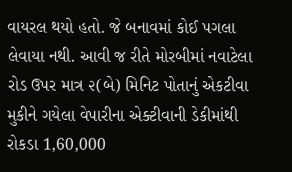વાયરલ થયો હતો. જે બનાવમાં કોઈ પગલા લેવાયા નથી. આવી જ રીતે મોરબીમાં નવાટેલા રોડ ઉપર માત્ર ૨(બે) મિનિટ પોતાનું એકટીવા મુકીને ગયેલા વેપારીના એક્ટીવાની ડેકીમાંથી રોકડા 1,60,000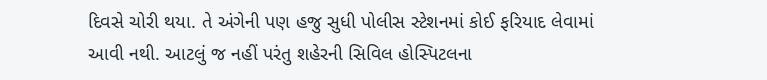દિવસે ચોરી થયા. તે અંગેની પણ હજુ સુધી પોલીસ સ્ટેશનમાં કોઈ ફરિયાદ લેવામાં આવી નથી. આટલું જ નહીં પરંતુ શહેરની સિવિલ હોસ્પિટલના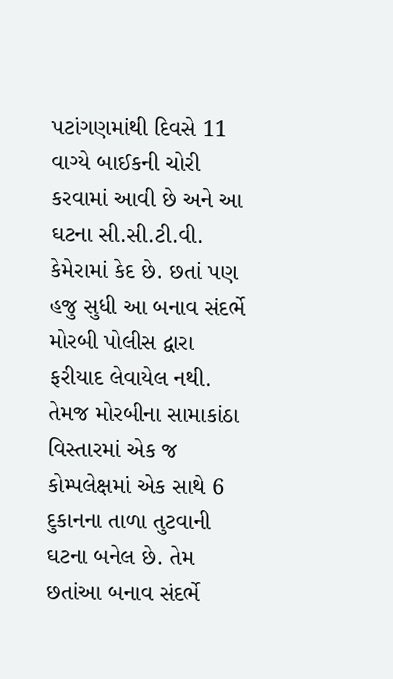પટાંગણમાંથી દિવસે 11 વાગ્યે બાઈકની ચોરી કરવામાં આવી છે અને આ ઘટના સી.સી.ટી.વી. કેમેરામાં કેદ છે. છતાં પણ હજુ સુધી આ બનાવ સંદર્ભે મોરબી પોલીસ દ્વારા ફરીયાદ લેવાયેલ નથી. તેમજ મોરબીના સામાકાંઠા વિસ્તારમાં એક જ કોમ્પલેક્ષમાં એક સાથે 6 દુકાનના તાળા તુટવાની ઘટના બનેલ છે. તેમ છતાંઆ બનાવ સંદર્ભે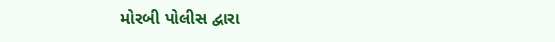મોરબી પોલીસ દ્વારા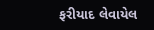ફરીયાદ લેવાયેલ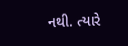નથી. ત્યારે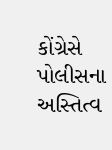કોંગ્રેસે પોલીસના અસ્તિત્વ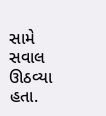સામે સવાલ ઊઠવ્યા હતા.